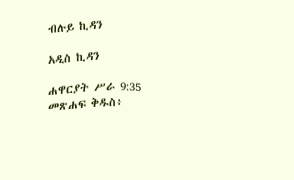ብሉይ ኪዳን

አዲስ ኪዳን

ሐዋርያት ሥራ 9:35 መጽሐፍ ቅዱስ፥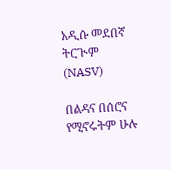አዲሱ መደበኛ ትርጒም (NASV)

በልዳና በሰሮና የሚኖሩትም ሁሉ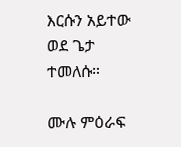እርሱን አይተው ወደ ጌታ ተመለሱ።

ሙሉ ምዕራፍ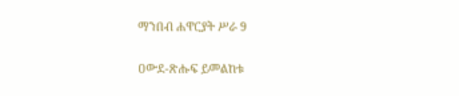ማንበብ ሐዋርያት ሥራ 9

ዐውደ-ጽሑፍ ይመልከቱ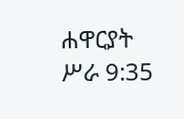ሐዋርያት ሥራ 9:35